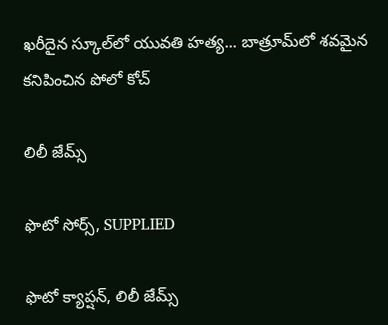ఖరీదైన స్కూల్‌లో యువతి హత్య... బాత్రూమ్‌లో శవమైన కనిపించిన పోలో కోచ్

లిలీ జేమ్స్

ఫొటో సోర్స్, SUPPLIED

ఫొటో క్యాప్షన్, లిలీ జేమ్స్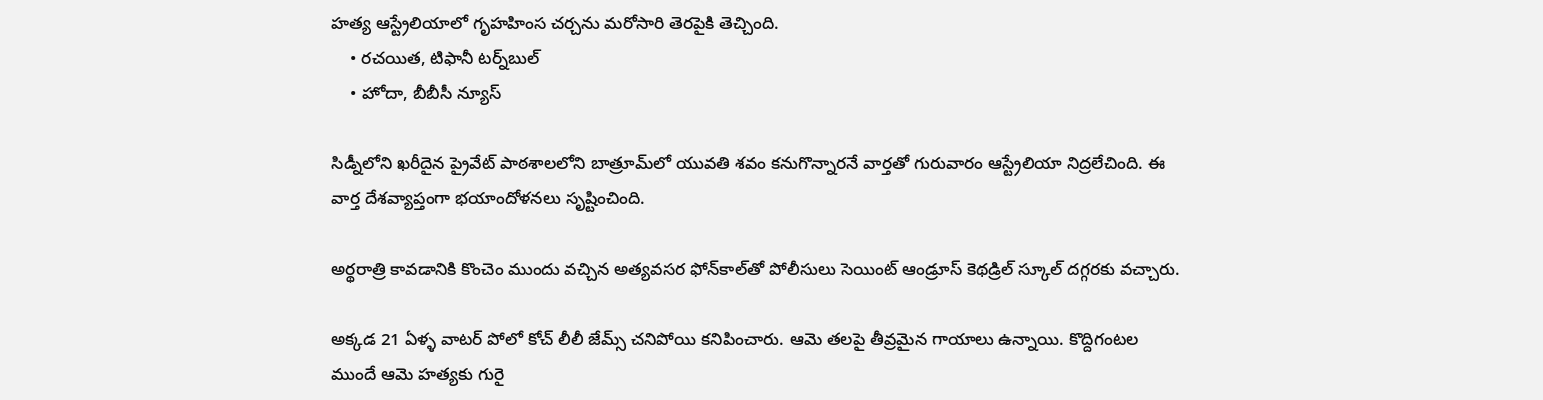హత్య ఆస్ట్రేలియాలో గృహహింస చర్చను మరోసారి తెరపైకి తెచ్చింది.
    • రచయిత, టిఫానీ టర్న్‌బుల్
    • హోదా, బీబీసీ న్యూస్

సిడ్నీలోని ఖరీదైన ప్రైవేట్ పాఠశాలలోని బాత్రూమ్‌లో యువతి శవం కనుగొన్నారనే వార్తతో గురువారం ఆస్ట్రేలియా నిద్రలేచింది. ఈ వార్త దేశవ్యాప్తంగా భయాందోళనలు సృష్టించింది.

అర్థరాత్రి కావడానికి కొంచెం ముందు వచ్చిన అత్యవసర ఫోన్‌కాల్‌తో పోలీసులు సెయింట్ ఆండ్రూస్ కెథడ్రిల్ స్కూల్ దగ్గరకు వచ్చారు.

అక్కడ 21 ఏళ్ళ వాటర్ పోలో కోచ్ లీలీ జేమ్స్ చనిపోయి కనిపించారు. ఆమె తలపై తీవ్రమైన గాయాలు ఉన్నాయి. కొద్దిగంటల ముందే ఆమె హత్యకు గురై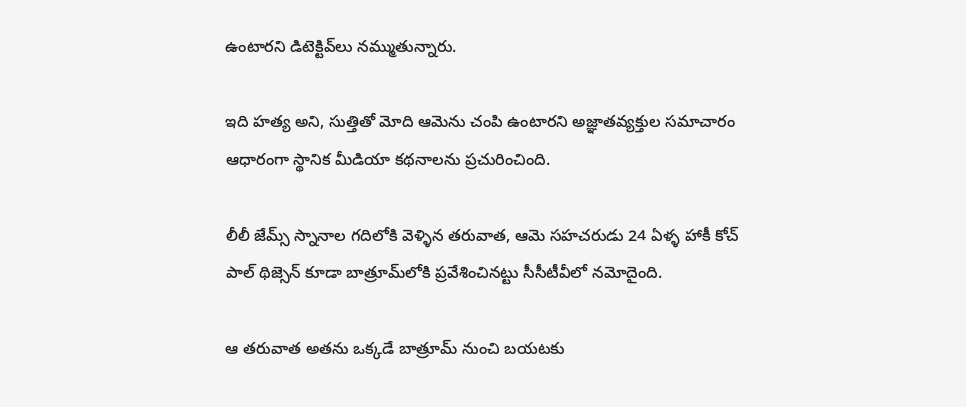ఉంటారని డిటెక్టివ్‌లు నమ్ముతున్నారు.

ఇది హత్య అని, సుత్తితో మోది ఆమెను చంపి ఉంటారని అజ్ఞాతవ్యక్తుల సమాచారం ఆధారంగా స్థానిక మీడియా కథనాలను ప్రచురించింది.

లీలీ జేమ్స్ స్నానాల గదిలోకి వెళ్ళిన తరువాత, ఆమె సహచరుడు 24 ఏళ్ళ హాకీ కోచ్ పాల్ థిజ్సెన్ కూడా బాత్రూమ్‌లోకి ప్రవేశించినట్టు సీసీటీవీలో నమోదైంది.

ఆ తరువాత అతను ఒక్కడే బాత్రూమ్ నుంచి బయటకు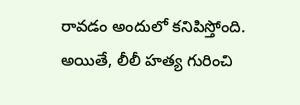రావడం అందులో కనిపిస్తోంది. అయితే, లీలీ హత్య గురించి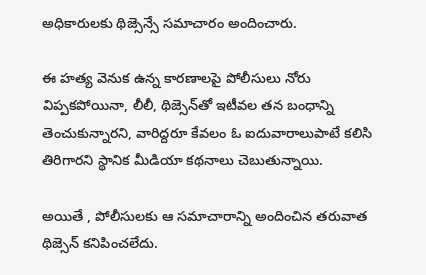అధికారులకు థిజ్సెన్సే సమాచారం అందించారు.

ఈ హత్య వెనుక ఉన్న కారణాలపై పోలీసులు నోరు విప్పకపోయినా, లీలీ, థిజ్సెన్‌తో ఇటీవల తన బంధాన్ని తెంచుకున్నారని, వారిద్దరూ కేవలం ఓ ఐదువారాలుపాటే కలిసి తిరిగారని స్థానిక మీడియా కథనాలు చెబుతున్నాయి.

అయితే , పోలీసులకు ఆ సమాచారాన్ని అందించిన తరువాత థిజ్సెన్ కనిపించలేదు.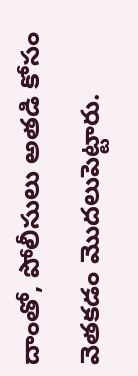దాంతో, పోలీసులు అతడి కోసం వెతకడం మొదలుపెట్టారు.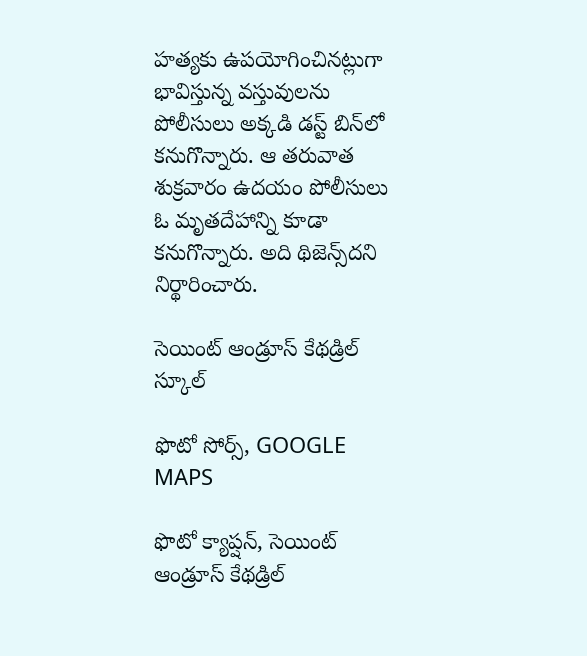హత్యకు ఉపయోగించినట్లుగా భావిస్తున్న వస్తువులను పోలీసులు అక్కడి డస్ట్ బిన్‌లో కనుగొన్నారు. ఆ తరువాత శుక్రవారం ఉదయం పోలీసులు ఓ మృతదేహాన్ని కూడా కనుగొన్నారు. అది థిజెన్స్‌దని నిర్థారించారు.

సెయింట్ ఆండ్రూస్ కేథడ్రిల్ స్కూల్

ఫొటో సోర్స్, GOOGLE MAPS

ఫొటో క్యాప్షన్, సెయింట్ ఆండ్రూస్ కేథడ్రిల్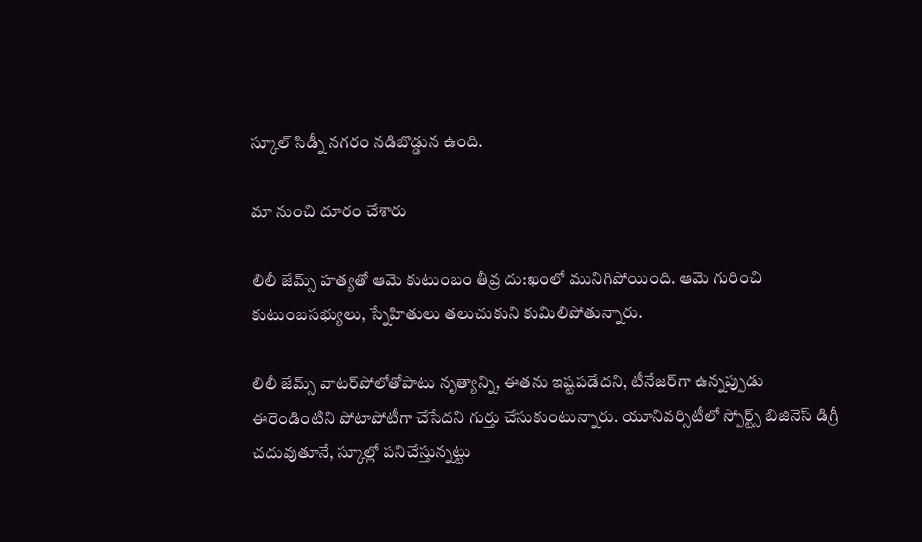స్కూల్ సిడ్నీ నగరం నడిబొడ్డున ఉంది.

మా నుంచి దూరం చేశారు

లిలీ జేమ్స్ హత్యతో ఆమె కుటుంబం తీవ్ర దు:ఖంలో మునిగిపోయింది. ఆమె గురించి కుటుంబసభ్యులు, స్నేహితులు తలుచుకుని కుమిలిపోతున్నారు.

లిలీ జేమ్స్ వాటర్‌పోలోతోపాటు నృత్యాన్ని, ఈతను ఇష్టపడేదని, టీనేజర్‌గా ఉన్నప్పుడు ఈరెండింటిని పోటాపోటీగా చేసేదని గుర్తు చేసుకుంటున్నారు. యూనివర్సిటీలో స్పోర్ట్స్ బిజినెస్ డిగ్రీ చదువుతూనే, స్కూల్లో పనిచేస్తున్నట్టు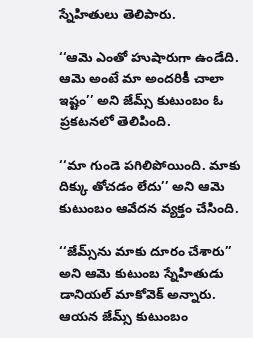స్నేహితులు తెలిపారు.

‘‘ఆమె ఎంతో హుషారుగా ఉండేది. ఆమె అంటే మా అందరికీ చాలా ఇష్టం’’ అని జేమ్స్ కుటుంబం ఓ ప్రకటనలో తెలిపింది.

‘‘మా గుండె పగిలిపోయింది. మాకు దిక్కు తోచడం లేదు’’ అని ఆమె కుటుంబం ఆవేదన వ్యక్తం చేసింది.

‘‘జేమ్స్‌ను మాకు దూరం చేశారు’’ అని ఆమె కుటుంబ స్నేహితుడు డానియల్ మాకోవెక్ అన్నారు. ఆయన జేమ్స్ కుటుంబం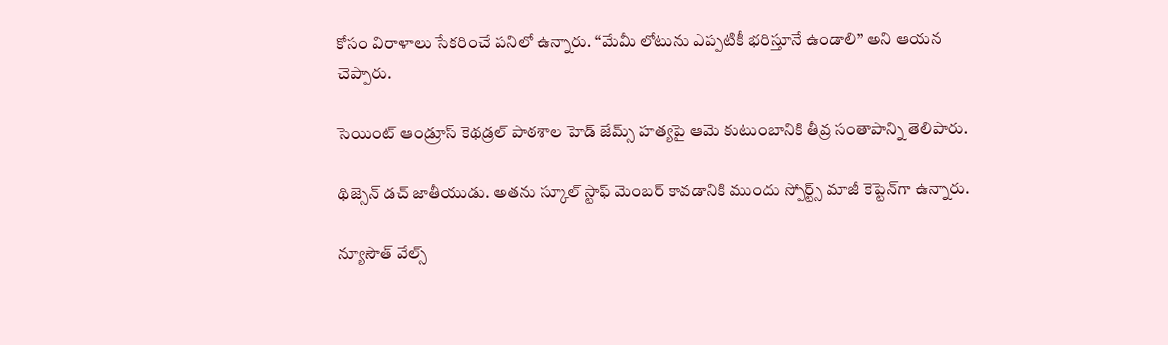కోసం విరాళాలు సేకరించే పనిలో ఉన్నారు. ‘‘మేమీ లోటును ఎప్పటికీ భరిస్తూనే ఉండాలి’’ అని ఆయన చెప్పారు.

సెయింట్ ఆండ్రూస్ కెథడ్రల్ పాఠశాల హెడ్ జేమ్స్ హత్యపై ఆమె కుటుంబానికి తీవ్ర సంతాపాన్ని తెలిపారు.

థిజ్సెన్ డచ్ జాతీయుడు. అతను స్కూల్ స్టాఫ్ మెంబర్ కావడానికి ముందు స్పోర్ట్స్ మాజీ కెప్టెన్‌గా ఉన్నారు.

న్యూసౌత్ వేల్స్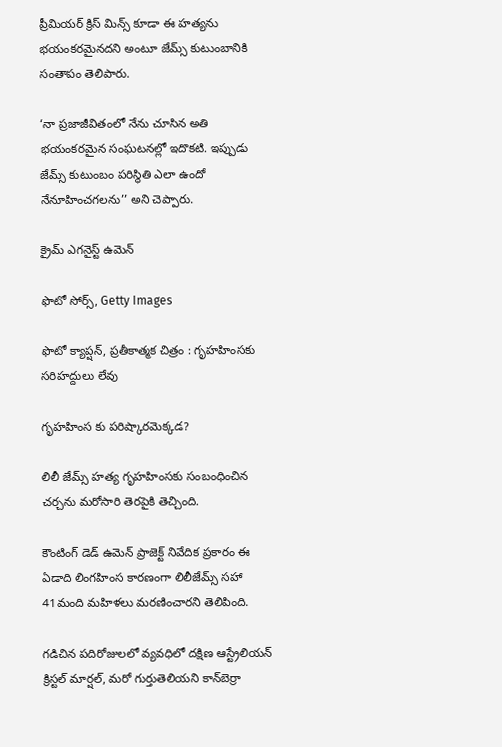ప్రీమియర్ క్రిస్ మిన్స్ కూడా ఈ హత్యను భయంకరమైనదని అంటూ జేమ్స్ కుటుంబానికి సంతాపం తెలిపారు.

‘నా ప్రజాజీవితంలో నేను చూసిన అతి భయంకరమైన సంఘటనల్లో ఇదొకటి. ఇప్పుడు జేమ్స్ కుటుంబం పరిస్థితి ఎలా ఉందో నేనూహించగలను’’ అని చెప్పారు.

క్రైమ్ ఎగనైస్ట్ ఉమెన్

ఫొటో సోర్స్, Getty Images

ఫొటో క్యాప్షన్, ప్రతీకాత్మక చిత్రం : గృహహింసకు సరిహద్దులు లేవు

గృహహింస కు పరిష్కారమెక్కడ?

లిలీ జేమ్స్ హత్య గృహహింసకు సంబంధించిన చర్చను మరోసారి తెరపైకి తెచ్చింది.

కౌంటింగ్ డెడ్ ఉమెన్ ప్రాజెక్ట్ నివేదిక ప్రకారం ఈ ఏడాది లింగహింస కారణంగా లిలీజేమ్స్ సహా 41మంది మహిళలు మరణించారని తెలిపింది.

గడిచిన పదిరోజులలో వ్యవధిలో దక్షిణ ఆస్ట్రేలియన్ క్రిస్టల్ మార్షల్, మరో గుర్తుతెలియని కాన్‌బెర్రా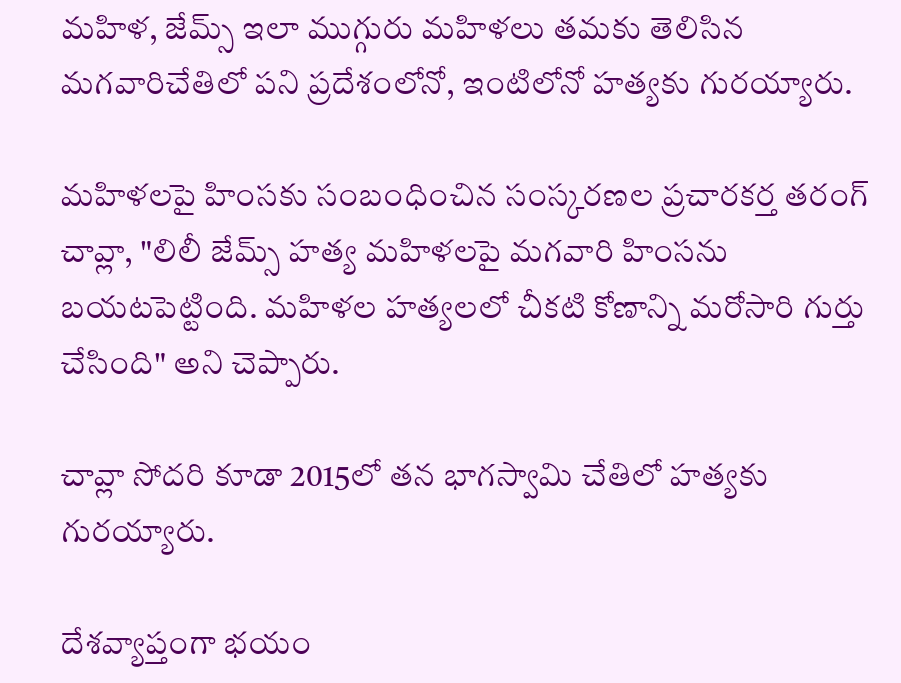మహిళ, జేమ్స్ ఇలా ముగ్గురు మహిళలు తమకు తెలిసిన మగవారిచేతిలో పని ప్రదేశంలోనో, ఇంటిలోనో హత్యకు గురయ్యారు.

మహిళలపై హింసకు సంబంధించిన సంస్కరణల ప్రచారకర్త తరంగ్ చావ్లా, "లిలీ జేమ్స్ హత్య మహిళలపై మగవారి హింసను బయటపెట్టింది. మహిళల హత్యలలో చీకటి కోణాన్ని మరోసారి గుర్తు చేసింది" అని చెప్పారు.

చావ్లా సోదరి కూడా 2015లో తన భాగస్వామి చేతిలో హత్యకు గురయ్యారు.

దేశవ్యాప్తంగా భయం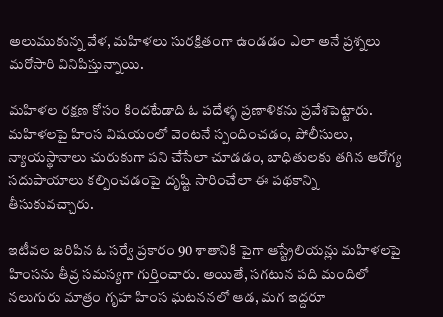అలుముకున్న వేళ, మహిళలు సురక్షితంగా ఉండడం ఎలా అనే ప్రశ్నలు మరోసారి వినిపిస్తున్నాయి.

మహిళల రక్షణ కోసం కిందటేడాది ఓ పదేళ్ళ ప్రణాళికను ప్రవేశపెట్టారు. మహిళలపై హింస విషయంలో వెంటనే స్పందించడం, పోలీసులు, న్యాయస్థానాలు చురుకుగా పని చేసేలా చూడడం, బాధితులకు తగిన ఆరోగ్య సదుపాయాలు కల్పించడంపై దృష్టి సారించేలా ఈ పథకాన్ని తీసుకువచ్చారు.

ఇటీవల జరిపిన ఓ సర్వే ప్రకారం 90 శాతానికి పైగా ఆస్ట్రేలియన్లు మహిళలపై హింసను తీవ్ర సమస్యగా గుర్తించారు. అయితే, సగటున పది మందిలో నలుగురు మాత్రం గృహ హింస ఘటననలో ఆడ, మగ ఇద్దరూ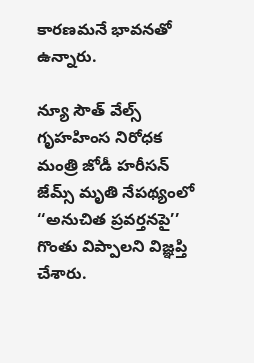కారణమనే భావనతో ఉన్నారు.

న్యూ సౌత్ వేల్స్ గృహహింస నిరోధక మంత్రి జోడీ హరీసన్ జేమ్స్ మృతి నేపథ్యంలో ‘‘అనుచిత ప్రవర్తనపై’’ గొంతు విప్పాలని విజ్ఞప్తి చేశారు.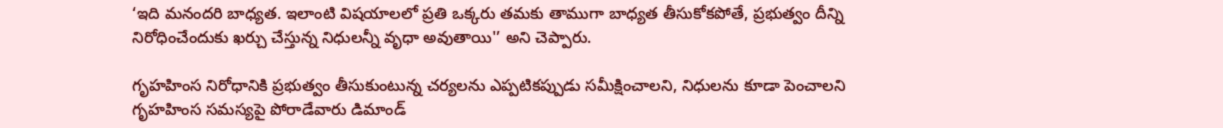‘ఇది మనందరి బాధ్యత. ఇలాంటి విషయాలలో ప్రతి ఒక్కరు తమకు తాముగా బాధ్యత తీసుకోకపోతే, ప్రభుత్వం దీన్ని నిరోధించేందుకు ఖర్చు చేస్తున్న నిధులన్నీ వృధా అవుతాయి'’ అని చెప్పారు.

గృహహింస నిరోధానికి ప్రభుత్వం తీసుకుంటున్న చర్యలను ఎప్పటికప్పుడు సమీక్షించాలని, నిధులను కూడా పెంచాలని గృహహింస సమస్యపై పోరాడేవారు డిమాండ్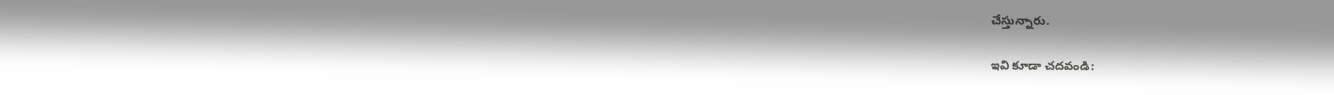చేస్తున్నారు.

ఇవి కూడా చదవండి: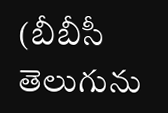(బీబీసీ తెలుగును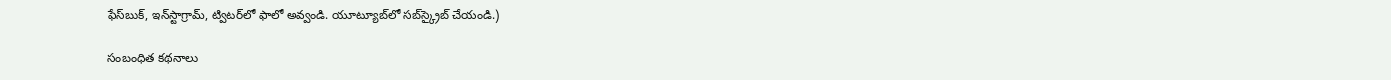ఫేస్‌బుక్, ఇన్‌స్టాగ్రామ్‌, ట్విటర్‌లో ఫాలో అవ్వండి. యూట్యూబ్‌లో సబ్‌స్క్రైబ్ చేయండి.)

సంబంధిత కథనాలు